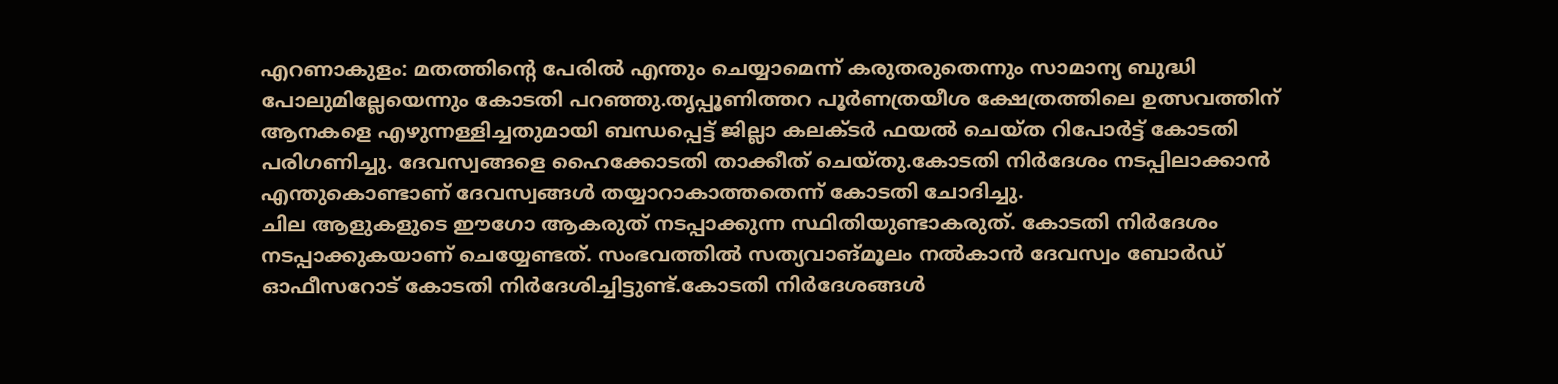എറണാകുളം: മതത്തിന്റെ പേരിൽ എന്തും ചെയ്യാമെന്ന് കരുതരുതെന്നും സാമാന്യ ബുദ്ധി പോലുമില്ലേയെന്നും കോടതി പറഞ്ഞു.തൃപ്പൂണിത്തറ പൂർണത്രയീശ ക്ഷേത്രത്തിലെ ഉത്സവത്തിന് ആനകളെ എഴുന്നള്ളിച്ചതുമായി ബന്ധപ്പെട്ട് ജില്ലാ കലക്ടർ ഫയൽ ചെയ്ത റിപോർട്ട് കോടതി പരിഗണിച്ചു. ദേവസ്വങ്ങളെ ഹൈക്കോടതി താക്കീത് ചെയ്തു.കോടതി നിർദേശം നടപ്പിലാക്കാൻ എന്തുകൊണ്ടാണ് ദേവസ്വങ്ങൾ തയ്യാറാകാത്തതെന്ന് കോടതി ചോദിച്ചു.
ചില ആളുകളുടെ ഈഗോ ആകരുത് നടപ്പാക്കുന്ന സ്ഥിതിയുണ്ടാകരുത്. കോടതി നിർദേശം നടപ്പാക്കുകയാണ് ചെയ്യേണ്ടത്. സംഭവത്തിൽ സത്യവാങ്മൂലം നൽകാൻ ദേവസ്വം ബോർഡ് ഓഫീസറോട് കോടതി നിർദേശിച്ചിട്ടുണ്ട്.കോടതി നിർദേശങ്ങൾ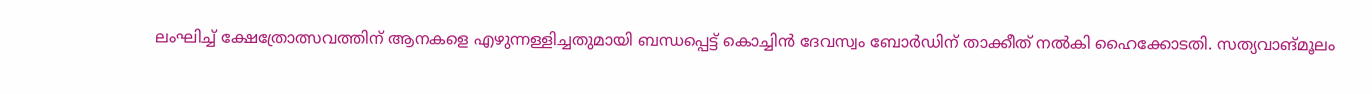ലംഘിച്ച് ക്ഷേത്രോത്സവത്തിന് ആനകളെ എഴുന്നള്ളിച്ചതുമായി ബന്ധപ്പെട്ട് കൊച്ചിൻ ദേവസ്വം ബോർഡിന് താക്കീത് നൽകി ഹൈക്കോടതി. സത്യവാങ്മൂലം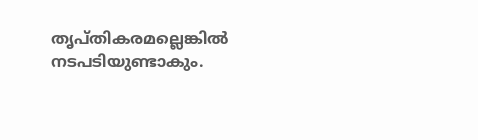തൃപ്തികരമല്ലെങ്കിൽ നടപടിയുണ്ടാകും.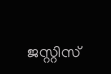ജസ്റ്റിസ്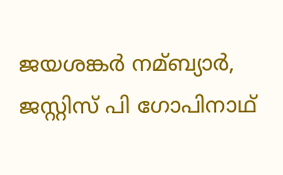ജയശങ്കർ നമ്ബ്യാർ, ജസ്റ്റിസ് പി ഗോപിനാഥ്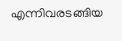എന്നിവരടങ്ങിയ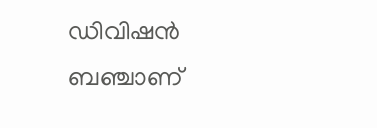ഡിവിഷൻ ബഞ്ചാണ്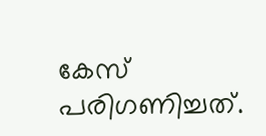കേസ് പരിഗണിച്ചത്.